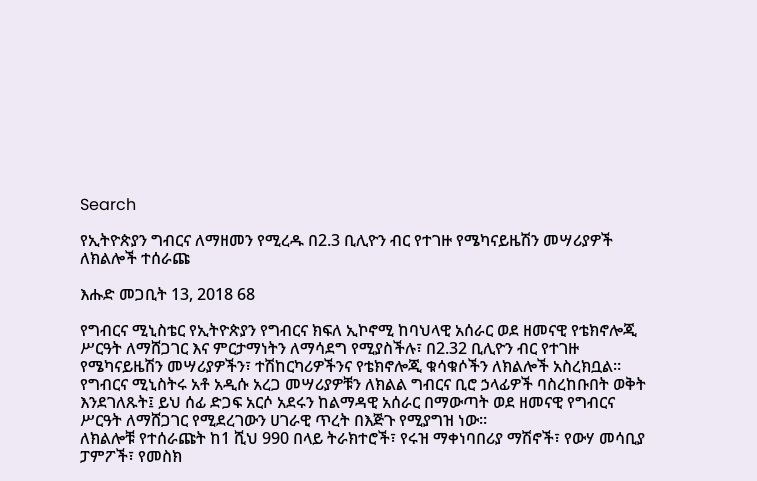Search

የኢትዮጵያን ግብርና ለማዘመን የሚረዱ በ2.3 ቢሊዮን ብር የተገዙ የሜካናይዜሽን መሣሪያዎች ለክልሎች ተሰራጩ

እሑድ መጋቢት 13, 2018 68

የግብርና ሚኒስቴር የኢትዮጵያን የግብርና ክፍለ ኢኮኖሚ ከባህላዊ አሰራር ወደ ዘመናዊ የቴክኖሎጂ ሥርዓት ለማሸጋገር እና ምርታማነትን ለማሳደግ የሚያስችሉ፣ በ2.32 ቢሊዮን ብር የተገዙ የሜካናይዜሽን መሣሪያዎችን፣ ተሽከርካሪዎችንና የቴክኖሎጂ ቁሳቁሶችን ለክልሎች አስረክቧል።
የግብርና ሚኒስትሩ አቶ አዲሱ አረጋ መሣሪያዎቹን ለክልል ግብርና ቢሮ ኃላፊዎች ባስረከቡበት ወቅት እንደገለጹት፤ ይህ ሰፊ ድጋፍ አርሶ አደሩን ከልማዳዊ አሰራር በማውጣት ወደ ዘመናዊ የግብርና ሥርዓት ለማሸጋገር የሚደረገውን ሀገራዊ ጥረት በእጅጉ የሚያግዝ ነው።
ለክልሎቹ የተሰራጩት ከ1 ሺህ 990 በላይ ትራክተሮች፣ የሩዝ ማቀነባበሪያ ማሽኖች፣ የውሃ መሳቢያ ፓምፖች፣ የመስክ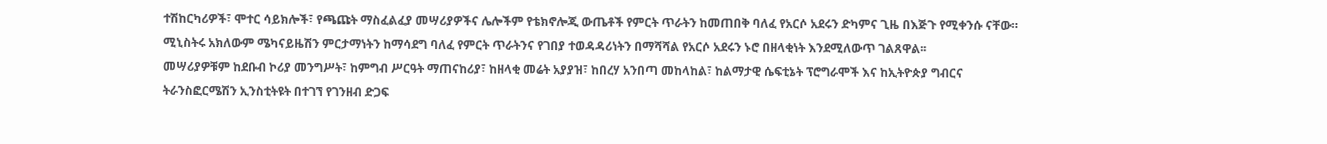ተሽከርካሪዎች፣ ሞተር ሳይክሎች፣ የጫጩት ማስፈልፈያ መሣሪያዎችና ሌሎችም የቴክኖሎጂ ውጤቶች የምርት ጥራትን ከመጠበቅ ባለፈ የአርሶ አደሩን ድካምና ጊዜ በእጅጉ የሚቀንሱ ናቸው።
ሚኒስትሩ አክለውም ሜካናይዜሽን ምርታማነትን ከማሳደግ ባለፈ የምርት ጥራትንና የገበያ ተወዳዳሪነትን በማሻሻል የአርሶ አደሩን ኑሮ በዘላቂነት እንደሚለውጥ ገልጸዋል፡፡
መሣሪያዎቹም ከደቡብ ኮሪያ መንግሥት፣ ከምግብ ሥርዓት ማጠናከሪያ፣ ከዘላቂ መሬት አያያዝ፣ ከበረሃ አንበጣ መከላከል፣ ከልማታዊ ሴፍቲኔት ፕሮግራሞች እና ከኢትዮጵያ ግብርና ትራንስፎርሜሽን ኢንስቲትዩት በተገኘ የገንዘብ ድጋፍ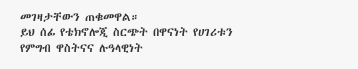መገዛታቸውን ጠቁመዋል።
ይህ ሰፊ የቴክኖሎጂ ስርጭት በዋናነት የሀገሪቱን የምግብ ዋስትናና ሉዓላዊነት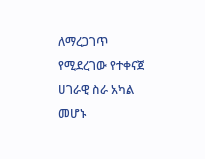ለማረጋገጥ የሚደረገው የተቀናጀ ሀገራዊ ስራ አካል መሆኑ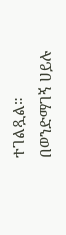ተገልጿል።
በወንድማገኝ ሀይሉ